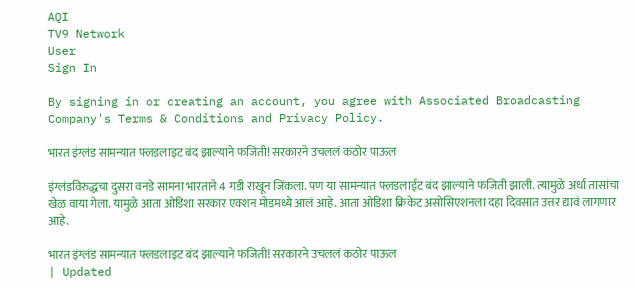AQI
TV9 Network
User
Sign In

By signing in or creating an account, you agree with Associated Broadcasting Company's Terms & Conditions and Privacy Policy.

भारत इंग्लंड सामन्यात फ्लडलाइट बंद झाल्याने फजिती! सरकारने उचललं कठोर पाऊल

इंग्लंडविरुद्धचा दुसरा वनडे सामना भारताने 4 गडी राखून जिंकला. पण या सामन्यात फ्लडलाईट बंद झाल्याने फजिती झाली. त्यामुळे अर्धा तासांचा खेळ वाया गेला. यामुळे आता ओडिशा सरकार एक्शन मोडमध्ये आलं आहे. आता ओडिशा क्रिकेट असोसिएशनला दहा दिवसात उत्तर द्यावं लागणार आहे.

भारत इंग्लंड सामन्यात फ्लडलाइट बंद झाल्याने फजिती! सरकारने उचललं कठोर पाऊल
| Updated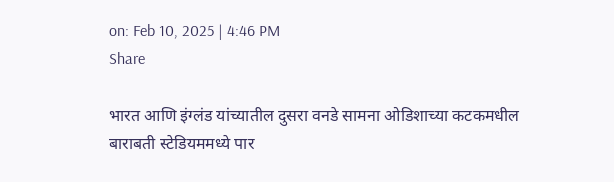on: Feb 10, 2025 | 4:46 PM
Share

भारत आणि इंग्लंड यांच्यातील दुसरा वनडे सामना ओडिशाच्या कटकमधील बाराबती स्टेडियममध्ये पार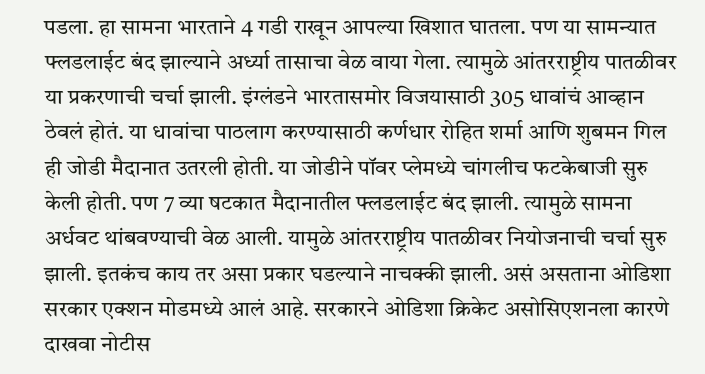पडला. हा सामना भारताने 4 गडी राखून आपल्या खिशात घातला. पण या सामन्यात फ्लडलाईट बंद झाल्याने अर्ध्या तासाचा वेळ वाया गेला. त्यामुळे आंतरराष्ट्रीय पातळीवर या प्रकरणाची चर्चा झाली. इंग्लंडने भारतासमोर विजयासाठी 305 धावांचं आव्हान ठेवलं होतं. या धावांचा पाठलाग करण्यासाठी कर्णधार रोहित शर्मा आणि शुबमन गिल ही जोडी मैदानात उतरली होती. या जोडीने पॉवर प्लेमध्ये चांगलीच फटकेबाजी सुरु केली होती. पण 7 व्या षटकात मैदानातील फ्लडलाईट बंद झाली. त्यामुळे सामना अर्धवट थांबवण्याची वेळ आली. यामुळे आंतरराष्ट्रीय पातळीवर नियोजनाची चर्चा सुरु झाली. इतकंच काय तर असा प्रकार घडल्याने नाचक्की झाली. असं असताना ओडिशा सरकार एक्शन मोडमध्ये आलं आहे. सरकारने ओडिशा क्रिकेट असोसिएशनला कारणे दाखवा नोटीस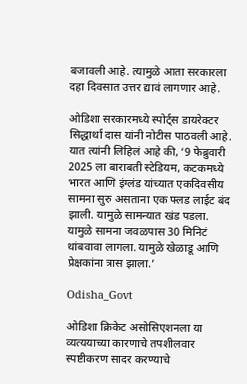बजावली आहे. त्यामुळे आता सरकारला दहा दिवसात उत्तर द्यावं लागणार आहे.

ओडिशा सरकारमध्ये स्पोर्ट्स डायरेक्टर सिद्धार्था दास यांनी नोटीस पाठवली आहे. यात त्यांनी लिहिलं आहे की, ‘9 फेब्रुवारी 2025 ला बाराबती स्टेडियम, कटकमध्ये भारत आणि इंग्लंड यांच्यात एकदिवसीय सामना सुरु असताना एक फ्लड लाईट बंद झाली. यामुळे सामन्यात खंड पडला. यामुळे सामना जवळपास 30 मिनिटं थांबवावा लागला. यामुळे खेळाडू आणि प्रेक्षकांना त्रास झाला.’

Odisha_Govt

ओडिशा क्रिकेट असोसिएशनला या व्यत्ययाच्या कारणाचे तपशीलवार स्पष्टीकरण सादर करण्याचे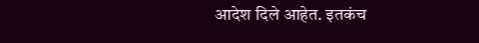आदेश दिले आहेत. इतकंच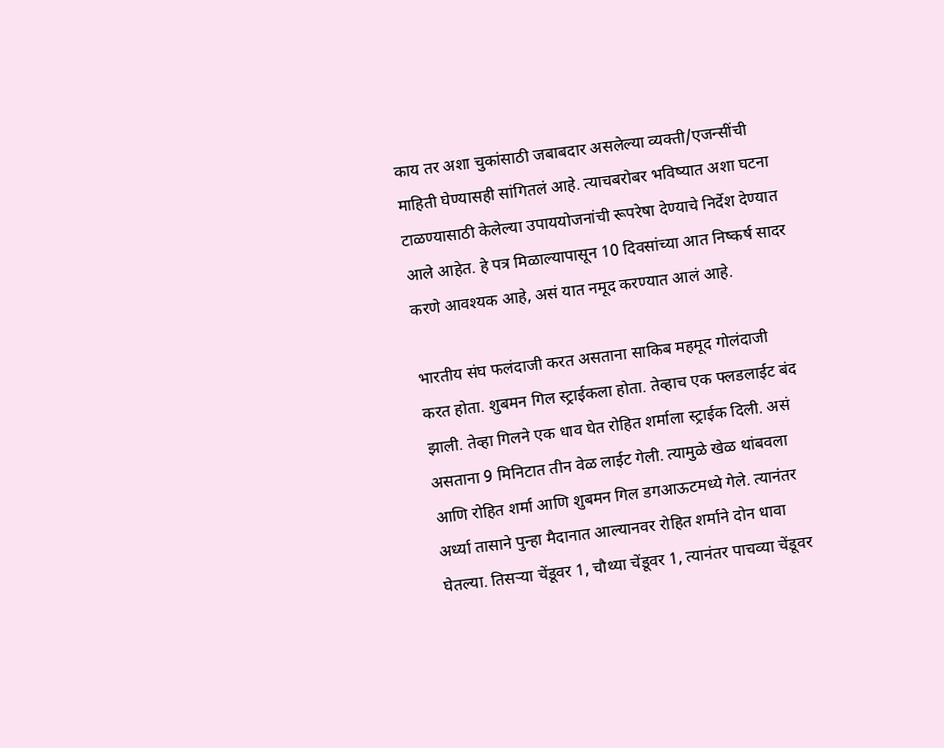काय तर अशा चुकांसाठी जबाबदार असलेल्या व्यक्ती/एजन्सींची माहिती घेण्यासही सांगितलं आहे. त्याचबरोबर भविष्यात अशा घटना टाळण्यासाठी केलेल्या उपाययोजनांची रूपरेषा देण्याचे निर्देश देण्यात आले आहेत. हे पत्र मिळाल्यापासून 10 दिवसांच्या आत निष्कर्ष सादर करणे आवश्यक आहे, असं यात नमूद करण्यात आलं आहे.

भारतीय संघ फलंदाजी करत असताना साकिब महमूद गोलंदाजी करत होता. शुबमन गिल स्ट्राईकला होता. तेव्हाच एक फ्लडलाईट बंद झाली. तेव्हा गिलने एक धाव घेत रोहित शर्माला स्ट्राईक दिली. असं असताना 9 मिनिटात तीन वेळ लाईट गेली. त्यामुळे खेळ थांबवला आणि रोहित शर्मा आणि शुबमन गिल डगआऊटमध्ये गेले. त्यानंतर अर्ध्या तासाने पुन्हा मैदानात आल्यानवर रोहित शर्माने दोन धावा घेतल्या. तिसऱ्या चेंडूवर 1, चौथ्या चेंडूवर 1, त्यानंतर पाचव्या चेंडूवर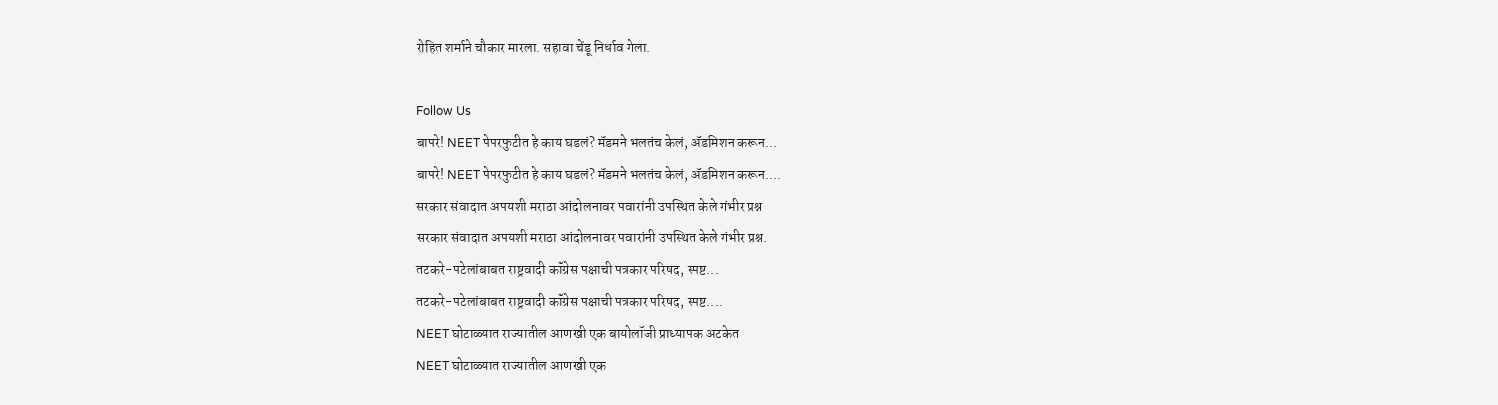रोहित शर्माने चौकार मारला. सहावा चेंडू निर्धाव गेला.

Follow Us
बापरे! NEET पेपरफुटीत हे काय घडलं? मॅडमने भलतंच केलं, ॲडमिशन करून...
बापरे! NEET पेपरफुटीत हे काय घडलं? मॅडमने भलतंच केलं, ॲडमिशन करून....
सरकार संवादात अपयशी मराठा आंदोलनावर पवारांनी उपस्थित केले गंभीर प्रश्न
सरकार संवादात अपयशी मराठा आंदोलनावर पवारांनी उपस्थित केले गंभीर प्रश्न.
तटकरे-पटेलांबाबत राष्ट्रवादी कॉंग्रेस पक्षाची पत्रकार परिषद, स्पष्ट...
तटकरे-पटेलांबाबत राष्ट्रवादी कॉंग्रेस पक्षाची पत्रकार परिषद, स्पष्ट....
NEET घोटाळ्यात राज्यातील आणखी एक बायोलॉजी प्राध्यापक अटकेत
NEET घोटाळ्यात राज्यातील आणखी एक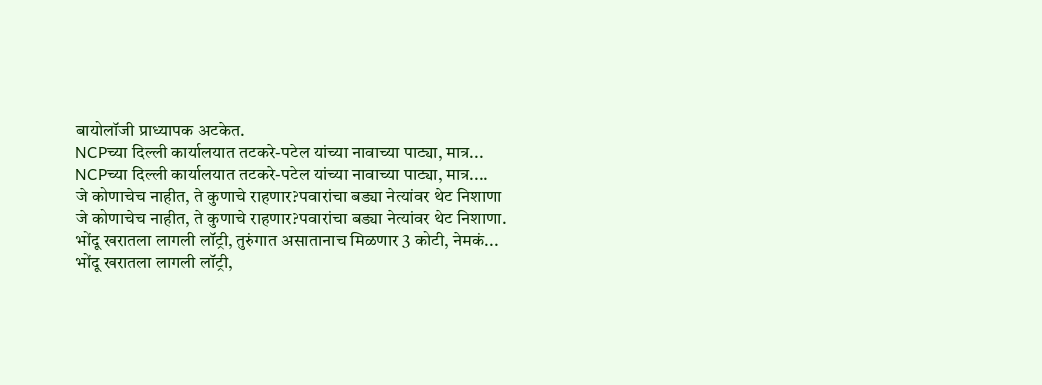बायोलॉजी प्राध्यापक अटकेत.
NCPच्या दिल्ली कार्यालयात तटकरे-पटेल यांच्या नावाच्या पाट्या, मात्र...
NCPच्या दिल्ली कार्यालयात तटकरे-पटेल यांच्या नावाच्या पाट्या, मात्र....
जे कोणाचेच नाहीत, ते कुणाचे राहणार?पवारांचा बड्या नेत्यांवर थेट निशाणा
जे कोणाचेच नाहीत, ते कुणाचे राहणार?पवारांचा बड्या नेत्यांवर थेट निशाणा.
भोंदू खरातला लागली लॉट्री, तुरुंगात असातानाच मिळणार 3 कोटी, नेमकं...
भोंदू खरातला लागली लॉट्री,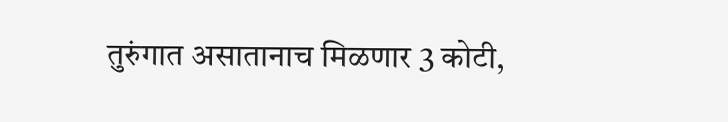तुरुंगात असातानाच मिळणार 3 कोटी,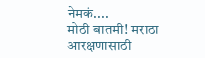नेमकं....
मोठी बातमी! मराठा आरक्षणासाठी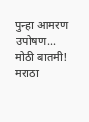पुन्हा आमरण उपोषण...
मोठी बातमी! मराठा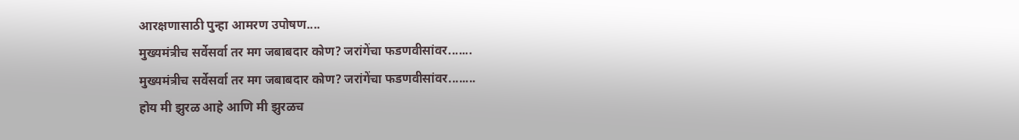आरक्षणासाठी पुन्हा आमरण उपोषण....
मुख्यमंत्रीच सर्वेसर्वा तर मग जबाबदार कोण? जरांगेंचा फडणवीसांवर.......
मुख्यमंत्रीच सर्वेसर्वा तर मग जबाबदार कोण? जरांगेंचा फडणवीसांवर........
होय मी झुरळ आहे आणि मी झुरळच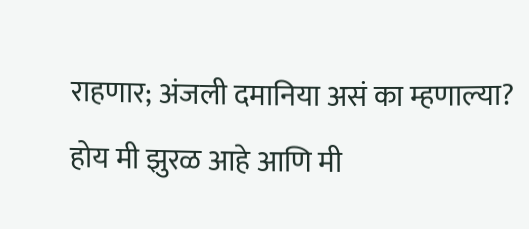राहणार; अंजली दमानिया असं का म्हणाल्या?
होय मी झुरळ आहे आणि मी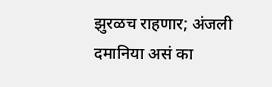झुरळच राहणार; अंजली दमानिया असं का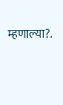म्हणाल्या?.